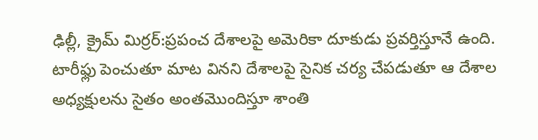ఢిల్లీ, క్రైమ్ మిర్రర్:ప్రపంచ దేశాలపై అమెరికా దూకుడు ప్రవర్తిస్తూనే ఉంది. టారీఫ్లు పెంచుతూ మాట వినని దేశాలపై సైనిక చర్య చేపడుతూ ఆ దేశాల అధ్యక్షులను సైతం అంతమొందిస్తూ శాంతి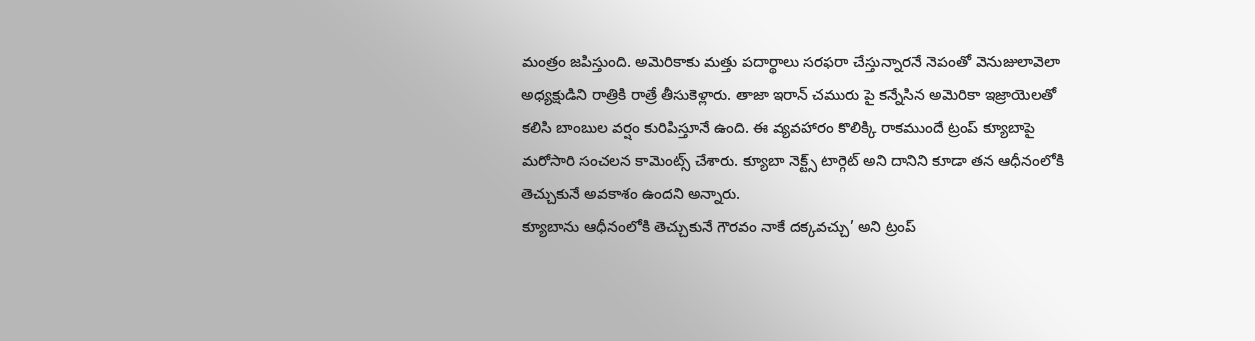మంత్రం జపిస్తుంది. అమెరికాకు మత్తు పదార్థాలు సరఫరా చేస్తున్నారనే నెపంతో వెనుజులావెలా అధ్యక్షుడిని రాత్రికి రాత్రే తీసుకెళ్లారు. తాజా ఇరాన్ చమురు పై కన్నేసిన అమెరికా ఇజ్రాయెలతో కలిసి బాంబుల వర్షం కురిపిస్తూనే ఉంది. ఈ వ్యవహారం కొలిక్కి రాకముందే ట్రంప్ క్యూబాపై మరోసారి సంచలన కామెంట్స్ చేశారు. క్యూబా నెక్ట్స్ టార్గెట్ అని దానిని కూడా తన ఆధీనంలోకి తెచ్చుకునే అవకాశం ఉందని అన్నారు.
క్యూబాను ఆధీనంలోకి తెచ్చుకునే గౌరవం నాకే దక్కవచ్చు’ అని ట్రంప్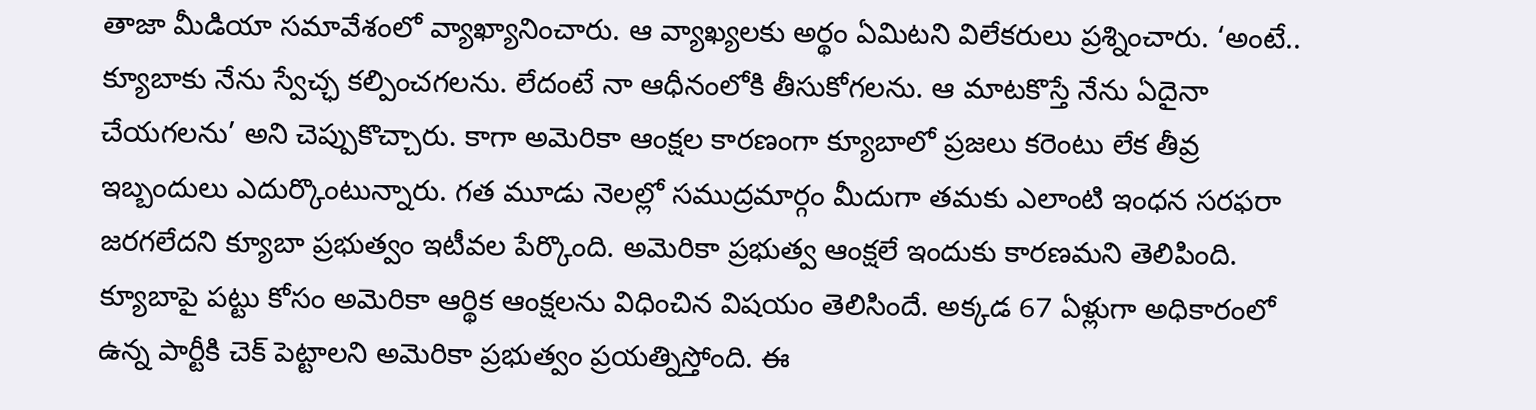తాజా మీడియా సమావేశంలో వ్యాఖ్యానించారు. ఆ వ్యాఖ్యలకు అర్థం ఏమిటని విలేకరులు ప్రశ్నించారు. ‘అంటే.. క్యూబాకు నేను స్వేచ్ఛ కల్పించగలను. లేదంటే నా ఆధీనంలోకి తీసుకోగలను. ఆ మాటకొస్తే నేను ఏదైనా చేయగలను’ అని చెప్పుకొచ్చారు. కాగా అమెరికా ఆంక్షల కారణంగా క్యూబాలో ప్రజలు కరెంటు లేక తీవ్ర ఇబ్బందులు ఎదుర్కొంటున్నారు. గత మూడు నెలల్లో సముద్రమార్గం మీదుగా తమకు ఎలాంటి ఇంధన సరఫరా జరగలేదని క్యూబా ప్రభుత్వం ఇటీవల పేర్కొంది. అమెరికా ప్రభుత్వ ఆంక్షలే ఇందుకు కారణమని తెలిపింది.
క్యూబాపై పట్టు కోసం అమెరికా ఆర్థిక ఆంక్షలను విధించిన విషయం తెలిసిందే. అక్కడ 67 ఏళ్లుగా అధికారంలో ఉన్న పార్టీకి చెక్ పెట్టాలని అమెరికా ప్రభుత్వం ప్రయత్నిస్తోంది. ఈ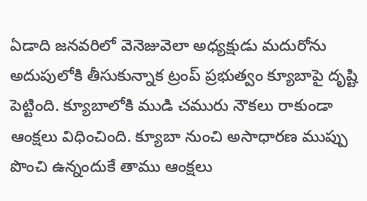ఏడాది జనవరిలో వెనెజువెలా అధ్యక్షుడు మదురోను అదుపులోకి తీసుకున్నాక ట్రంప్ ప్రభుత్వం క్యూబాపై దృష్టి పెట్టింది. క్యూబాలోకి ముడి చమురు నౌకలు రాకుండా ఆంక్షలు విధించింది. క్యూబా నుంచి అసాధారణ ముప్పు పొంచి ఉన్నందుకే తాము ఆంక్షలు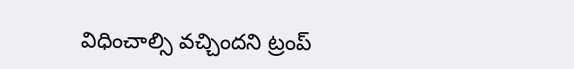విధించాల్సి వచ్చిందని ట్రంప్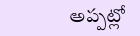అప్పట్లో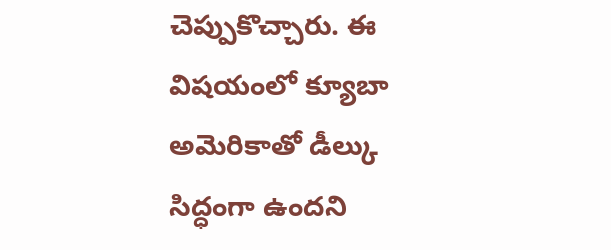చెప్పుకొచ్చారు. ఈ విషయంలో క్యూబా అమెరికాతో డీల్కు సిద్ధంగా ఉందని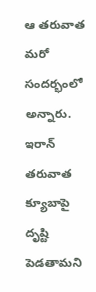ఆ తరువాత మరో సందర్భంలో అన్నారు. ఇరాన్ తరువాత క్యూబాపై దృష్టి పెడతామని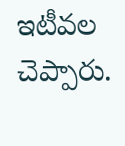ఇటీవల చెప్పారు.